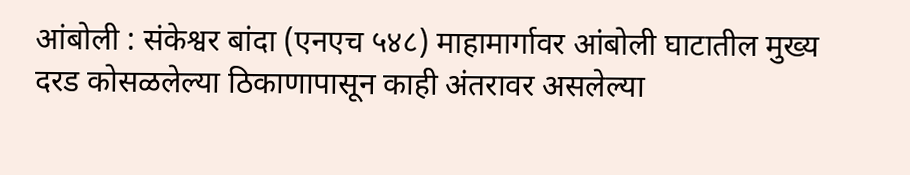आंबोली : संकेश्वर बांदा (एनएच ५४८) माहामार्गावर आंबोली घाटातील मुख्य दरड कोसळलेल्या ठिकाणापासून काही अंतरावर असलेल्या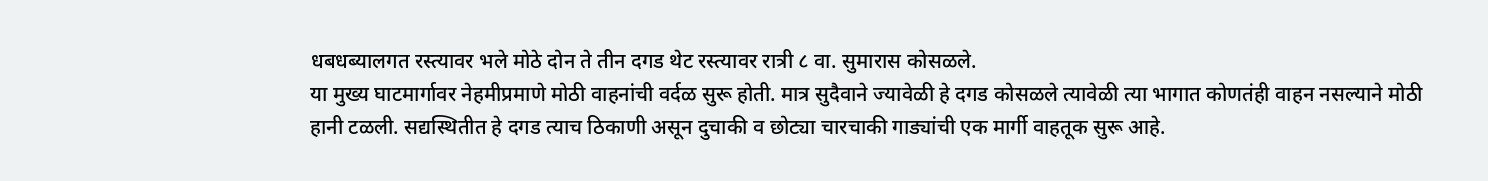धबधब्यालगत रस्त्यावर भले मोठे दोन ते तीन दगड थेट रस्त्यावर रात्री ८ वा. सुमारास कोसळले.
या मुख्य घाटमार्गावर नेहमीप्रमाणे मोठी वाहनांची वर्दळ सुरू होती. मात्र सुदैवाने ज्यावेळी हे दगड कोसळले त्यावेळी त्या भागात कोणतंही वाहन नसल्याने मोठी हानी टळली. सद्यस्थितीत हे दगड त्याच ठिकाणी असून दुचाकी व छोट्या चारचाकी गाड्यांची एक मार्गी वाहतूक सुरू आहे.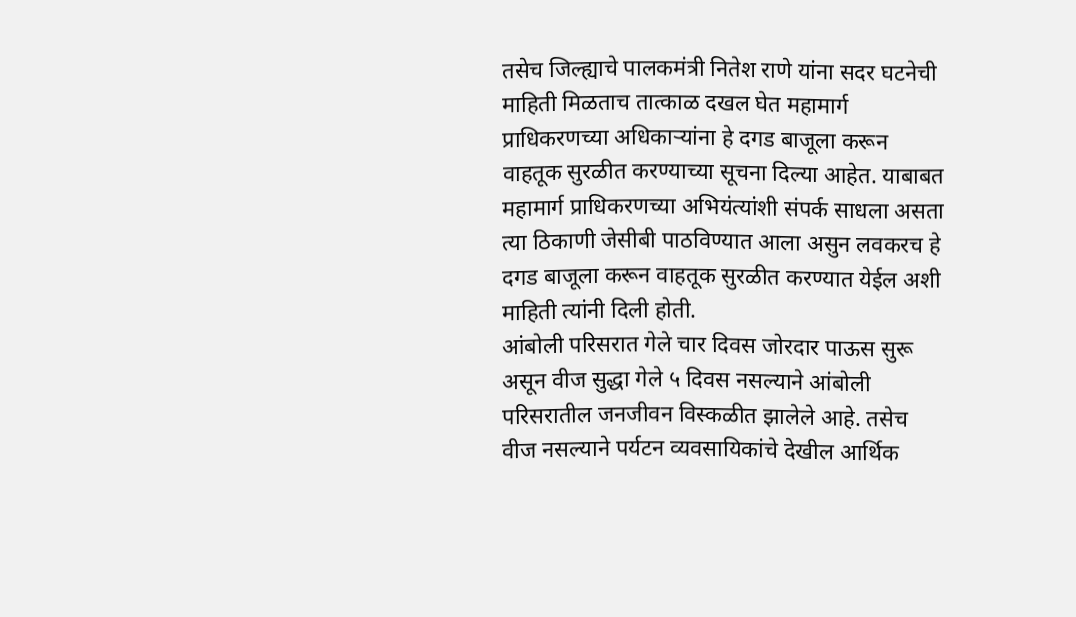तसेच जिल्ह्याचे पालकमंत्री नितेश राणे यांना सदर घटनेची माहिती मिळताच तात्काळ दखल घेत महामार्ग प्राधिकरणच्या अधिकाऱ्यांना हे दगड बाजूला करून वाहतूक सुरळीत करण्याच्या सूचना दिल्या आहेत. याबाबत महामार्ग प्राधिकरणच्या अभियंत्यांशी संपर्क साधला असता त्या ठिकाणी जेसीबी पाठविण्यात आला असुन लवकरच हे दगड बाजूला करून वाहतूक सुरळीत करण्यात येईल अशी माहिती त्यांनी दिली होती.
आंबोली परिसरात गेले चार दिवस जोरदार पाऊस सुरू असून वीज सुद्धा गेले ५ दिवस नसल्याने आंबोली परिसरातील जनजीवन विस्कळीत झालेले आहे. तसेच वीज नसल्याने पर्यटन व्यवसायिकांचे देखील आर्थिक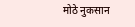मोठे नुकसान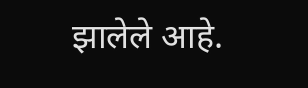झालेले आहे.